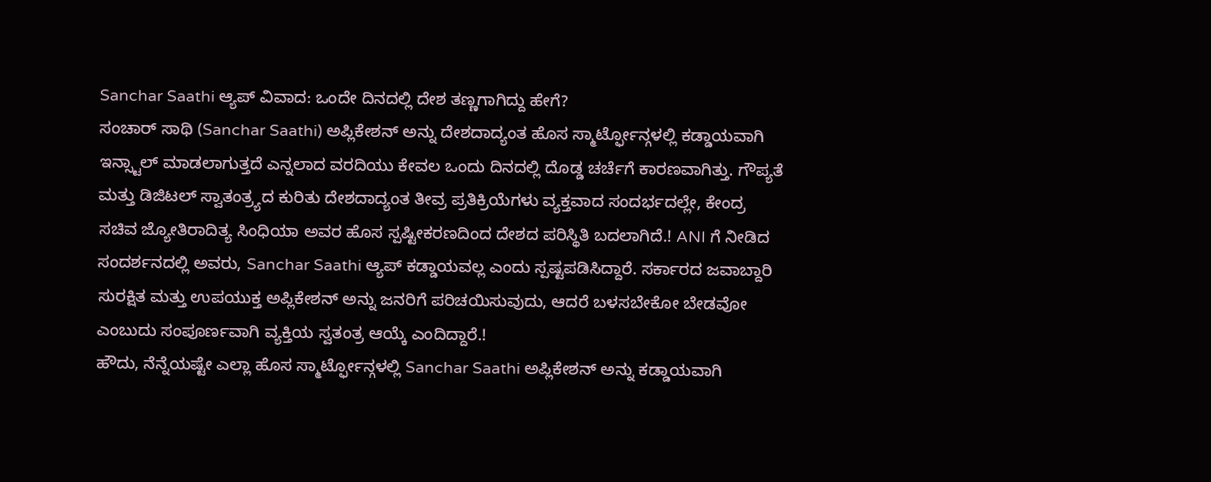Sanchar Saathi ಆ್ಯಪ್ ವಿವಾದ: ಒಂದೇ ದಿನದಲ್ಲಿ ದೇಶ ತಣ್ಣಗಾಗಿದ್ದು ಹೇಗೆ?
ಸಂಚಾರ್ ಸಾಥಿ (Sanchar Saathi) ಅಪ್ಲಿಕೇಶನ್ ಅನ್ನು ದೇಶದಾದ್ಯಂತ ಹೊಸ ಸ್ಮಾರ್ಟ್ಫೋನ್ಗಳಲ್ಲಿ ಕಡ್ಡಾಯವಾಗಿ ಇನ್ಸ್ಟಾಲ್ ಮಾಡಲಾಗುತ್ತದೆ ಎನ್ನಲಾದ ವರದಿಯು ಕೇವಲ ಒಂದು ದಿನದಲ್ಲಿ ದೊಡ್ಡ ಚರ್ಚೆಗೆ ಕಾರಣವಾಗಿತ್ತು. ಗೌಪ್ಯತೆ ಮತ್ತು ಡಿಜಿಟಲ್ ಸ್ವಾತಂತ್ರ್ಯದ ಕುರಿತು ದೇಶದಾದ್ಯಂತ ತೀವ್ರ ಪ್ರತಿಕ್ರಿಯೆಗಳು ವ್ಯಕ್ತವಾದ ಸಂದರ್ಭದಲ್ಲೇ, ಕೇಂದ್ರ ಸಚಿವ ಜ್ಯೋತಿರಾದಿತ್ಯ ಸಿಂಧಿಯಾ ಅವರ ಹೊಸ ಸ್ಪಷ್ಟೀಕರಣದಿಂದ ದೇಶದ ಪರಿಸ್ಥಿತಿ ಬದಲಾಗಿದೆ.! ANI ಗೆ ನೀಡಿದ ಸಂದರ್ಶನದಲ್ಲಿ ಅವರು, Sanchar Saathi ಆ್ಯಪ್ ಕಡ್ಡಾಯವಲ್ಲ ಎಂದು ಸ್ಪಷ್ಟಪಡಿಸಿದ್ದಾರೆ. ಸರ್ಕಾರದ ಜವಾಬ್ದಾರಿ ಸುರಕ್ಷಿತ ಮತ್ತು ಉಪಯುಕ್ತ ಅಪ್ಲಿಕೇಶನ್ ಅನ್ನು ಜನರಿಗೆ ಪರಿಚಯಿಸುವುದು, ಆದರೆ ಬಳಸಬೇಕೋ ಬೇಡವೋ ಎಂಬುದು ಸಂಪೂರ್ಣವಾಗಿ ವ್ಯಕ್ತಿಯ ಸ್ವತಂತ್ರ ಆಯ್ಕೆ ಎಂದಿದ್ದಾರೆ.!
ಹೌದು, ನೆನ್ನೆಯಷ್ಟೇ ಎಲ್ಲಾ ಹೊಸ ಸ್ಮಾರ್ಟ್ಫೋನ್ಗಳಲ್ಲಿ Sanchar Saathi ಅಪ್ಲಿಕೇಶನ್ ಅನ್ನು ಕಡ್ಡಾಯವಾಗಿ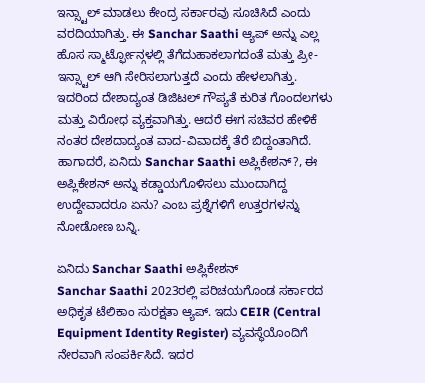ಇನ್ಸ್ಟಾಲ್ ಮಾಡಲು ಕೇಂದ್ರ ಸರ್ಕಾರವು ಸೂಚಿಸಿದೆ ಎಂದು ವರದಿಯಾಗಿತ್ತು. ಈ Sanchar Saathi ಆ್ಯಪ್ ಅನ್ನು ಎಲ್ಲ ಹೊಸ ಸ್ಮಾರ್ಟ್ಫೋನ್ಗಳಲ್ಲಿ ತೆಗೆದುಹಾಕಲಾಗದಂತೆ ಮತ್ತು ಪ್ರೀ-ಇನ್ಸ್ಟಾಲ್ ಆಗಿ ಸೇರಿಸಲಾಗುತ್ತದೆ ಎಂದು ಹೇಳಲಾಗಿತ್ತು. ಇದರಿಂದ ದೇಶಾದ್ಯಂತ ಡಿಜಿಟಲ್ ಗೌಪ್ಯತೆ ಕುರಿತ ಗೊಂದಲಗಳು ಮತ್ತು ವಿರೋಧ ವ್ಯಕ್ತವಾಗಿತ್ತು. ಆದರೆ ಈಗ ಸಚಿವರ ಹೇಳಿಕೆ ನಂತರ ದೇಶದಾದ್ಯಂತ ವಾದ-ವಿವಾದಕ್ಕೆ ತೆರೆ ಬಿದ್ದಂತಾಗಿದೆ. ಹಾಗಾದರೆ, ಏನಿದು Sanchar Saathi ಅಪ್ಲಿಕೇಶನ್?, ಈ ಅಪ್ಲಿಕೇಶನ್ ಅನ್ನು ಕಡ್ಡಾಯಗೊಳಿಸಲು ಮುಂದಾಗಿದ್ದ ಉದ್ದೇವಾದರೂ ಏನು? ಎಂಬ ಪ್ರಶ್ನೆಗಳಿಗೆ ಉತ್ತರಗಳನ್ನು ನೋಡೋಣ ಬನ್ನಿ.

ಏನಿದು Sanchar Saathi ಅಪ್ಲಿಕೇಶನ್
Sanchar Saathi 2023ರಲ್ಲಿ ಪರಿಚಯಗೊಂಡ ಸರ್ಕಾರದ ಅಧಿಕೃತ ಟೆಲಿಕಾಂ ಸುರಕ್ಷತಾ ಆ್ಯಪ್. ಇದು CEIR (Central Equipment Identity Register) ವ್ಯವಸ್ಥೆಯೊಂದಿಗೆ ನೇರವಾಗಿ ಸಂಪರ್ಕಿಸಿದೆ. ಇದರ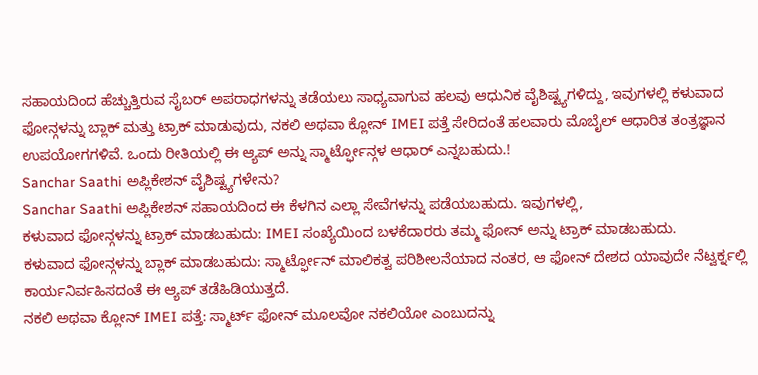ಸಹಾಯದಿಂದ ಹೆಚ್ಚುತ್ತಿರುವ ಸೈಬರ್ ಅಪರಾಧಗಳನ್ನು ತಡೆಯಲು ಸಾಧ್ಯವಾಗುವ ಹಲವು ಆಧುನಿಕ ವೈಶಿಷ್ಟ್ಯಗಳಿದ್ದು, ಇವುಗಳಲ್ಲಿ ಕಳುವಾದ ಫೋನ್ಗಳನ್ನು ಬ್ಲಾಕ್ ಮತ್ತು ಟ್ರಾಕ್ ಮಾಡುವುದು, ನಕಲಿ ಅಥವಾ ಕ್ಲೋನ್ IMEI ಪತ್ತೆ ಸೇರಿದಂತೆ ಹಲವಾರು ಮೊಬೈಲ್ ಆಧಾರಿತ ತಂತ್ರಜ್ಞಾನ ಉಪಯೋಗಗಳಿವೆ. ಒಂದು ರೀತಿಯಲ್ಲಿ ಈ ಆ್ಯಪ್ ಅನ್ನು ಸ್ಮಾರ್ಟ್ಫೋನ್ಗಳ ಆಧಾರ್ ಎನ್ನಬಹುದು.!
Sanchar Saathi ಅಪ್ಲಿಕೇಶನ್ ವೈಶಿಷ್ಟ್ಯಗಳೇನು?
Sanchar Saathi ಅಪ್ಲಿಕೇಶನ್ ಸಹಾಯದಿಂದ ಈ ಕೆಳಗಿನ ಎಲ್ಲಾ ಸೇವೆಗಳನ್ನು ಪಡೆಯಬಹುದು. ಇವುಗಳಲ್ಲಿ,
ಕಳುವಾದ ಫೋನ್ಗಳನ್ನು ಟ್ರಾಕ್ ಮಾಡಬಹುದು: IMEI ಸಂಖ್ಯೆಯಿಂದ ಬಳಕೆದಾರರು ತಮ್ಮ ಫೋನ್ ಅನ್ನು ಟ್ರಾಕ್ ಮಾಡಬಹುದು.
ಕಳುವಾದ ಫೋನ್ಗಳನ್ನು ಬ್ಲಾಕ್ ಮಾಡಬಹುದು: ಸ್ಮಾರ್ಟ್ಫೋನ್ ಮಾಲಿಕತ್ವ ಪರಿಶೀಲನೆಯಾದ ನಂತರ, ಆ ಫೋನ್ ದೇಶದ ಯಾವುದೇ ನೆಟ್ವರ್ಕ್ನಲ್ಲಿ ಕಾರ್ಯನಿರ್ವಹಿಸದಂತೆ ಈ ಆ್ಯಪ್ ತಡೆಹಿಡಿಯುತ್ತದೆ.
ನಕಲಿ ಅಥವಾ ಕ್ಲೋನ್ IMEI ಪತ್ತೆ: ಸ್ಮಾರ್ಟ್ ಫೋನ್ ಮೂಲವೋ ನಕಲಿಯೋ ಎಂಬುದನ್ನು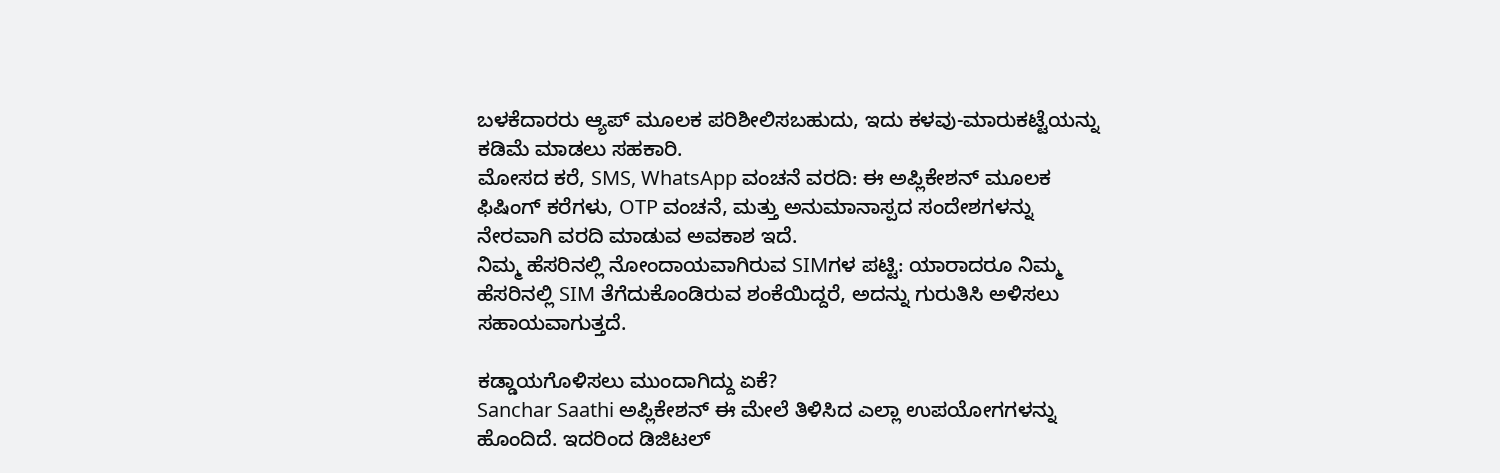ಬಳಕೆದಾರರು ಆ್ಯಪ್ ಮೂಲಕ ಪರಿಶೀಲಿಸಬಹುದು, ಇದು ಕಳವು-ಮಾರುಕಟ್ಟೆಯನ್ನು ಕಡಿಮೆ ಮಾಡಲು ಸಹಕಾರಿ.
ಮೋಸದ ಕರೆ, SMS, WhatsApp ವಂಚನೆ ವರದಿ: ಈ ಅಪ್ಲಿಕೇಶನ್ ಮೂಲಕ ಫಿಷಿಂಗ್ ಕರೆಗಳು, OTP ವಂಚನೆ, ಮತ್ತು ಅನುಮಾನಾಸ್ಪದ ಸಂದೇಶಗಳನ್ನು ನೇರವಾಗಿ ವರದಿ ಮಾಡುವ ಅವಕಾಶ ಇದೆ.
ನಿಮ್ಮ ಹೆಸರಿನಲ್ಲಿ ನೋಂದಾಯವಾಗಿರುವ SIMಗಳ ಪಟ್ಟಿ: ಯಾರಾದರೂ ನಿಮ್ಮ ಹೆಸರಿನಲ್ಲಿ SIM ತೆಗೆದುಕೊಂಡಿರುವ ಶಂಕೆಯಿದ್ದರೆ, ಅದನ್ನು ಗುರುತಿಸಿ ಅಳಿಸಲು ಸಹಾಯವಾಗುತ್ತದೆ.

ಕಡ್ಡಾಯಗೊಳಿಸಲು ಮುಂದಾಗಿದ್ದು ಏಕೆ?
Sanchar Saathi ಅಪ್ಲಿಕೇಶನ್ ಈ ಮೇಲೆ ತಿಳಿಸಿದ ಎಲ್ಲಾ ಉಪಯೋಗಗಳನ್ನು ಹೊಂದಿದೆ. ಇದರಿಂದ ಡಿಜಿಟಲ್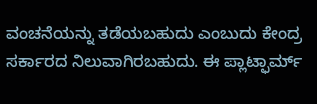ವಂಚನೆಯನ್ನು ತಡೆಯಬಹುದು ಎಂಬುದು ಕೇಂದ್ರ ಸರ್ಕಾರದ ನಿಲುವಾಗಿರಬಹುದು. ಈ ಪ್ಲಾಟ್ಫಾರ್ಮ್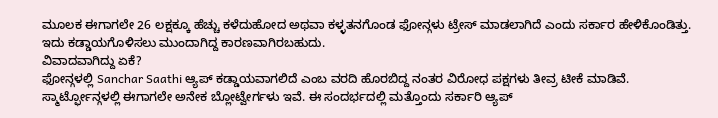ಮೂಲಕ ಈಗಾಗಲೇ 26 ಲಕ್ಷಕ್ಕೂ ಹೆಚ್ಚು ಕಳೆದುಹೋದ ಅಥವಾ ಕಳ್ಳತನಗೊಂಡ ಫೋನ್ಗಳು ಟ್ರೇಸ್ ಮಾಡಲಾಗಿದೆ ಎಂದು ಸರ್ಕಾರ ಹೇಳಿಕೊಂಡಿತ್ತು. ಇದು ಕಡ್ಡಾಯಗೊಳಿಸಲು ಮುಂದಾಗಿದ್ದ ಕಾರಣವಾಗಿರಬಹುದು.
ವಿವಾದವಾಗಿದ್ದು ಏಕೆ?
ಫೋನ್ಗಳಲ್ಲಿ Sanchar Saathi ಆ್ಯಪ್ ಕಡ್ಡಾಯವಾಗಲಿದೆ ಎಂಬ ವರದಿ ಹೊರಬಿದ್ದ ನಂತರ ವಿರೋಧ ಪಕ್ಷಗಳು ತೀವ್ರ ಟೀಕೆ ಮಾಡಿವೆ. ಸ್ಮಾರ್ಟ್ಫೋನ್ಗಳಲ್ಲಿ ಈಗಾಗಲೇ ಅನೇಕ ಬ್ಲೋಟ್ವೇರ್ಗಳು ಇವೆ. ಈ ಸಂದರ್ಭದಲ್ಲಿ ಮತ್ತೊಂದು ಸರ್ಕಾರಿ ಆ್ಯಪ್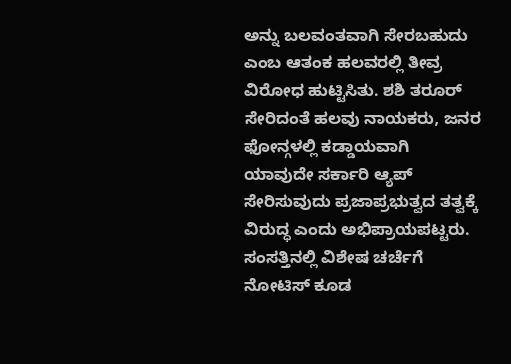ಅನ್ನು ಬಲವಂತವಾಗಿ ಸೇರಬಹುದು ಎಂಬ ಆತಂಕ ಹಲವರಲ್ಲಿ ತೀವ್ರ ವಿರೋಧ ಹುಟ್ಟಿಸಿತು. ಶಶಿ ತರೂರ್ ಸೇರಿದಂತೆ ಹಲವು ನಾಯಕರು, ಜನರ ಫೋನ್ಗಳಲ್ಲಿ ಕಡ್ಡಾಯವಾಗಿ ಯಾವುದೇ ಸರ್ಕಾರಿ ಆ್ಯಪ್ ಸೇರಿಸುವುದು ಪ್ರಜಾಪ್ರಭುತ್ವದ ತತ್ವಕ್ಕೆ ವಿರುದ್ಧ ಎಂದು ಅಭಿಪ್ರಾಯಪಟ್ಟರು. ಸಂಸತ್ತಿನಲ್ಲಿ ವಿಶೇಷ ಚರ್ಚೆಗೆ ನೋಟಿಸ್ ಕೂಡ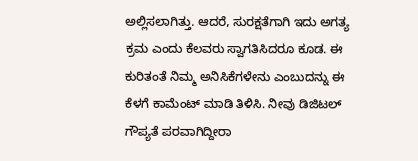ಅಲ್ಲಿಸಲಾಗಿತ್ತು. ಆದರೆ, ಸುರಕ್ಷತೆಗಾಗಿ ಇದು ಅಗತ್ಯ ಕ್ರಮ ಎಂದು ಕೆಲವರು ಸ್ವಾಗತಿಸಿದರೂ ಕೂಡ. ಈ ಕುರಿತಂತೆ ನಿಮ್ಮ ಅನಿಸಿಕೆಗಳೇನು ಎಂಬುದನ್ನು ಈ ಕೆಳಗೆ ಕಾಮೆಂಟ್ ಮಾಡಿ ತಿಳಿಸಿ. ನೀವು ಡಿಜಿಟಲ್ ಗೌಪ್ಯತೆ ಪರವಾಗಿದ್ದೀರಾ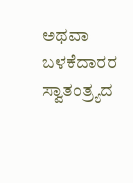ಅಥವಾ ಬಳಕೆದಾರರ ಸ್ವಾತಂತ್ರ್ಯದ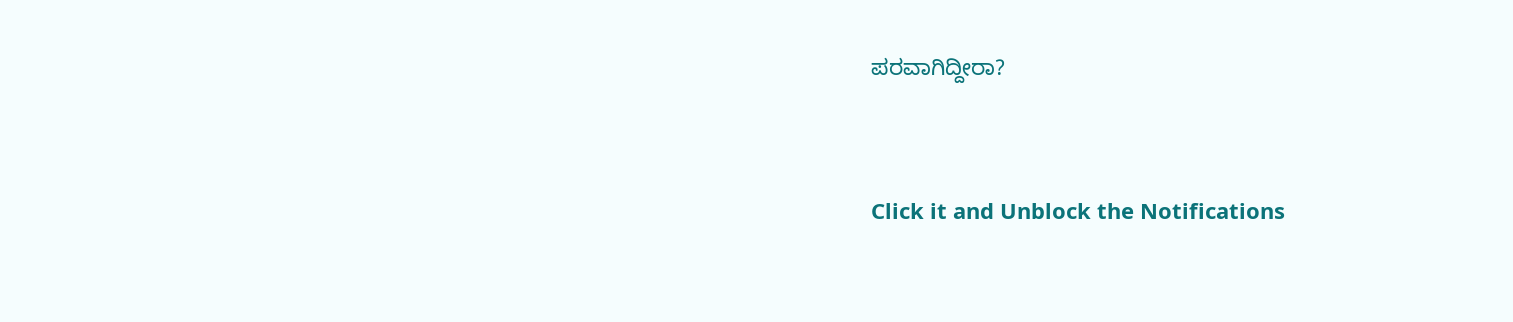ಪರವಾಗಿದ್ದೀರಾ?


Click it and Unblock the Notifications